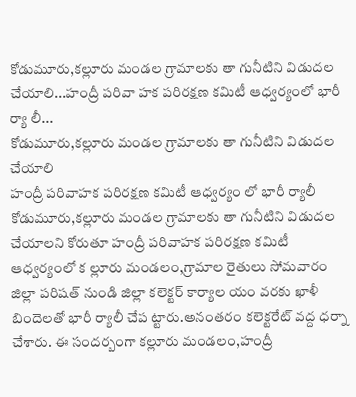కోడుమూరు,కల్లూరు మండల గ్రామాలకు తా గునీటిని విడుదల చేయాలి...హంద్రీ పరివా హక పరిరక్షణ కమిటీ ఆధ్వర్యంలో భారీ ర్యా లీ...
కోడుమూరు,కల్లూరు మండల గ్రామాలకు తా గునీటిని విడుదల చేయాలి
హంద్రీ పరివాహక పరిరక్షణ కమిటీ ఆధ్వర్యం లో భారీ ర్యాలీ
కోడుమూరు,కల్లూరు మండల గ్రామాలకు తా గునీటిని విడుదల చేయాలని కోరుతూ హంద్రీ పరివాహక పరిరక్షణ కమిటీ ఆధ్వర్యంలో క ల్లూరు మండలం,గ్రామాల రైతులు సోమవారం జిల్లా పరిషత్ నుండి జిల్లా కలెక్టర్ కార్యాల యం వరకు ఖాళీ బిందెలతో భారీ ర్యాలీ చేప ట్టారు.అనంతరం కలెక్టరేట్ వద్ద ధర్నా చేశారు. ఈ సందర్బంగా కల్లూరు మండలం,హంద్రీ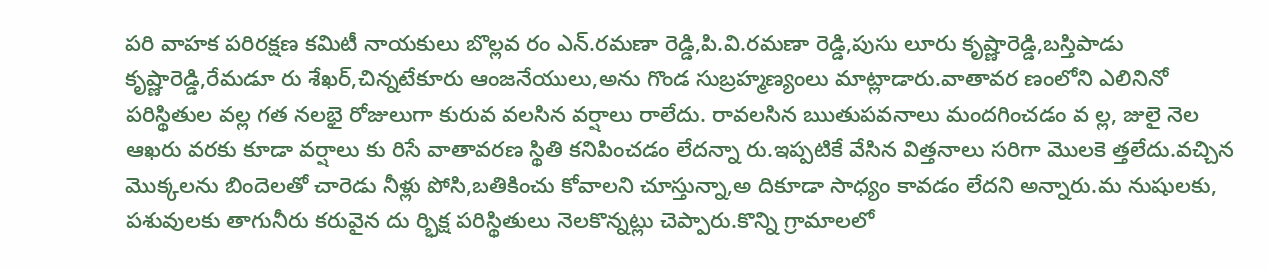పరి వాహక పరిరక్షణ కమిటీ నాయకులు బొల్లవ రం ఎన్.రమణా రెడ్డి,పి.వి.రమణా రెడ్డి,పుసు లూరు కృష్ణారెడ్డి,బస్తిపాడు కృష్ణారెడ్డి,రేమడూ రు శేఖర్,చిన్నటేకూరు ఆంజనేయులు,అను గొండ సుబ్రహ్మణ్యంలు మాట్లాడారు.వాతావర ణంలోని ఎలినినో పరిస్థితుల వల్ల గత నలభై రోజులుగా కురువ వలసిన వర్షాలు రాలేదు. రావలసిన ఋతుపవనాలు మందగించడం వ ల్ల, జులై నెల ఆఖరు వరకు కూడా వర్షాలు కు రిసే వాతావరణ స్థితి కనిపించడం లేదన్నా రు.ఇప్పటికే వేసిన విత్తనాలు సరిగా మొలకె త్తలేదు.వచ్చిన మొక్కలను బిందెలతో చారెడు నీళ్లు పోసి,బతికించు కోవాలని చూస్తున్నా,అ దికూడా సాధ్యం కావడం లేదని అన్నారు.మ నుషులకు, పశువులకు తాగునీరు కరువైన దు ర్భిక్ష పరిస్థితులు నెలకొన్నట్లు చెప్పారు.కొన్ని గ్రామాలలో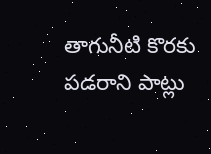తాగునీటి కొరకు పడరాని పాట్లు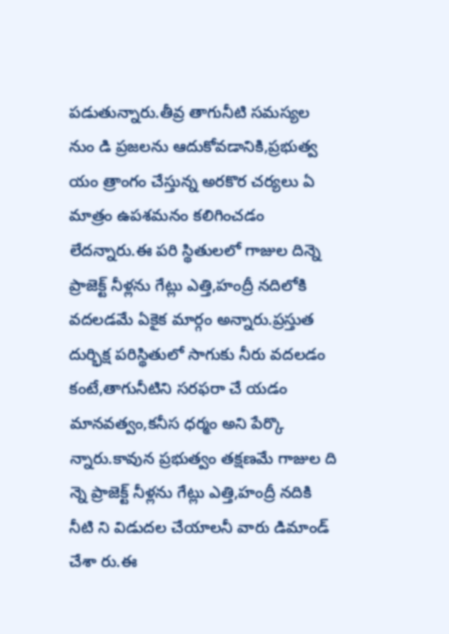పడుతున్నారు.తీవ్ర తాగునీటి సమస్యల నుం డి ప్రజలను ఆదుకోవడానికి,ప్రభుత్వ యం త్రాంగం చేస్తున్న అరకొర చర్యలు ఏ మాత్రం ఉపశమనం కలిగించడం లేదన్నారు.ఈ పరి స్థితులలో గాజుల దిన్నె ప్రాజెక్ట్ నీళ్లను గేట్లు ఎత్తి,హంద్రీ నదిలోకి వదలడమే ఏకైక మార్గం అన్నారు.ప్రస్తుత దుర్భిక్ష పరిస్థితులో సాగుకు నీరు వదలడం కంటే,తాగునీటిని సరఫరా చే యడం మానవత్వం,కనీస ధర్మం అని పేర్కొ న్నారు.కావున ప్రభుత్వం తక్షణమే గాజుల ది న్నె ప్రాజెక్ట్ నీళ్లను గేట్లు ఎత్తి,హంద్రీ నదికి నీటి ని విడుదల చేయాలనీ వారు డిమాండ్ చేశా రు.ఈ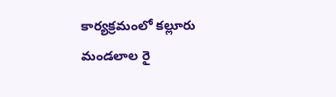కార్యక్రమంలో కల్లూరు మండలాల రై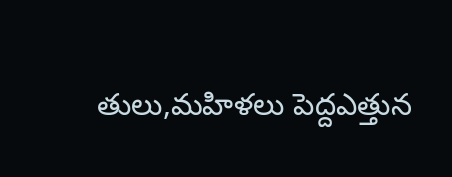తులు,మహిళలు పెద్దఎత్తున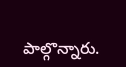పాల్గొన్నారు.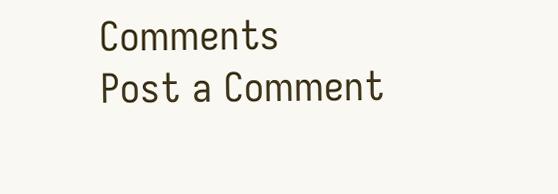Comments
Post a Comment